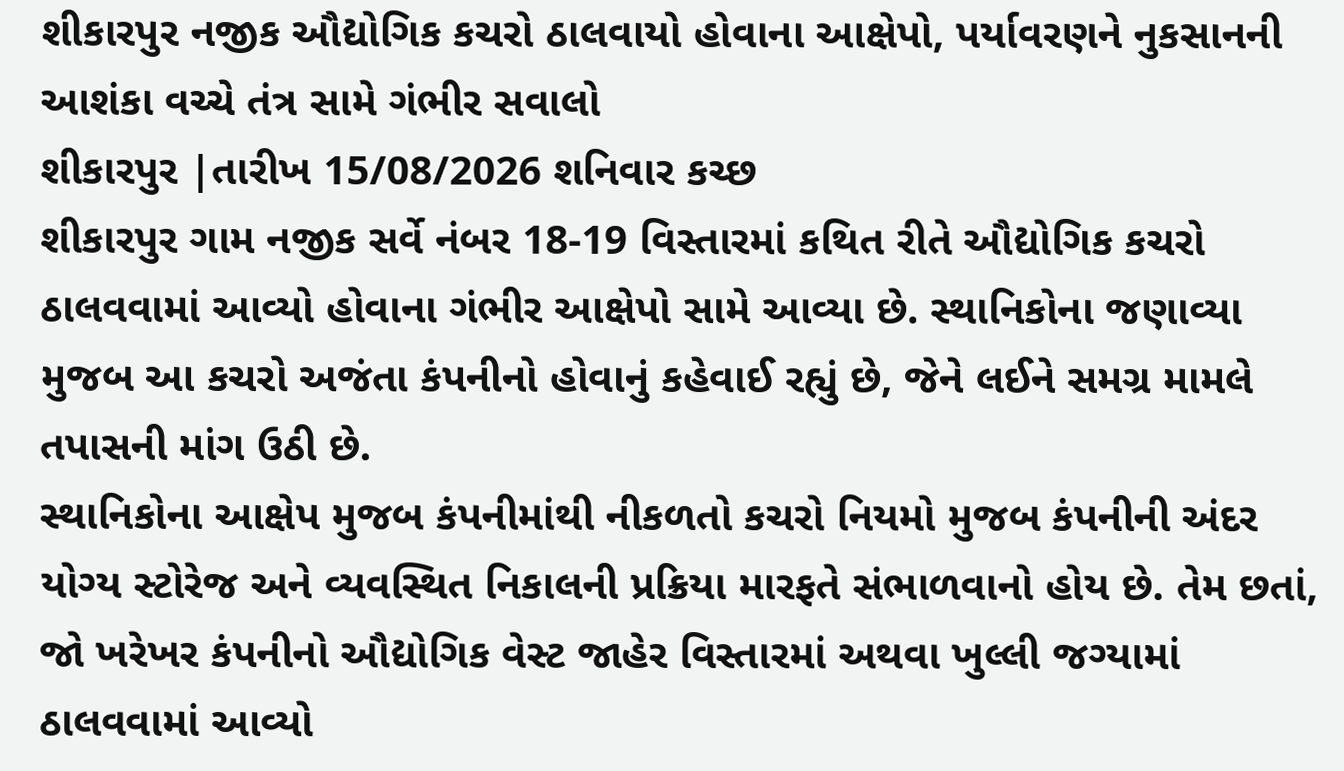શીકારપુર નજીક ઔદ્યોગિક કચરો ઠાલવાયો હોવાના આક્ષેપો, પર્યાવરણને નુકસાનની આશંકા વચ્ચે તંત્ર સામે ગંભીર સવાલો
શીકારપુર |તારીખ 15/08/2026 શનિવાર કચ્છ
શીકારપુર ગામ નજીક સર્વે નંબર 18-19 વિસ્તારમાં કથિત રીતે ઔદ્યોગિક કચરો ઠાલવવામાં આવ્યો હોવાના ગંભીર આક્ષેપો સામે આવ્યા છે. સ્થાનિકોના જણાવ્યા મુજબ આ કચરો અજંતા કંપનીનો હોવાનું કહેવાઈ રહ્યું છે, જેને લઈને સમગ્ર મામલે તપાસની માંગ ઉઠી છે.
સ્થાનિકોના આક્ષેપ મુજબ કંપનીમાંથી નીકળતો કચરો નિયમો મુજબ કંપનીની અંદર યોગ્ય સ્ટોરેજ અને વ્યવસ્થિત નિકાલની પ્રક્રિયા મારફતે સંભાળવાનો હોય છે. તેમ છતાં, જો ખરેખર કંપનીનો ઔદ્યોગિક વેસ્ટ જાહેર વિસ્તારમાં અથવા ખુલ્લી જગ્યામાં ઠાલવવામાં આવ્યો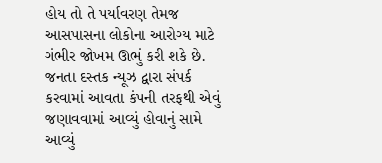હોય તો તે પર્યાવરણ તેમજ આસપાસના લોકોના આરોગ્ય માટે ગંભીર જોખમ ઊભું કરી શકે છે.
જનતા દસ્તક ન્યૂઝ દ્વારા સંપર્ક કરવામાં આવતા કંપની તરફથી એવું જણાવવામાં આવ્યું હોવાનું સામે આવ્યું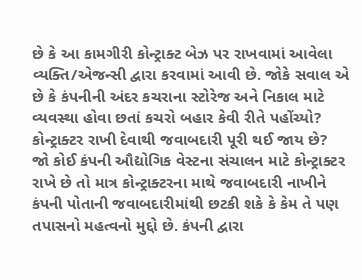છે કે આ કામગીરી કોન્ટ્રાક્ટ બેઝ પર રાખવામાં આવેલા વ્યક્તિ/એજન્સી દ્વારા કરવામાં આવી છે. જોકે સવાલ એ છે કે કંપનીની અંદર કચરાના સ્ટોરેજ અને નિકાલ માટે વ્યવસ્થા હોવા છતાં કચરો બહાર કેવી રીતે પહોંચ્યો?
કોન્ટ્રાક્ટર રાખી દેવાથી જવાબદારી પૂરી થઈ જાય છે?
જો કોઈ કંપની ઔદ્યોગિક વેસ્ટના સંચાલન માટે કોન્ટ્રાક્ટર રાખે છે તો માત્ર કોન્ટ્રાક્ટરના માથે જવાબદારી નાખીને કંપની પોતાની જવાબદારીમાંથી છટકી શકે કે કેમ તે પણ તપાસનો મહત્વનો મુદ્દો છે. કંપની દ્વારા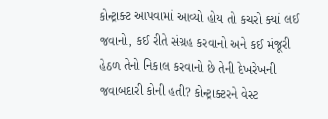કોન્ટ્રાક્ટ આપવામાં આવ્યો હોય તો કચરો ક્યાં લઈ જવાનો, કઈ રીતે સંગ્રહ કરવાનો અને કઈ મંજૂરી હેઠળ તેનો નિકાલ કરવાનો છે તેની દેખરેખની જવાબદારી કોની હતી? કોન્ટ્રાક્ટરને વેસ્ટ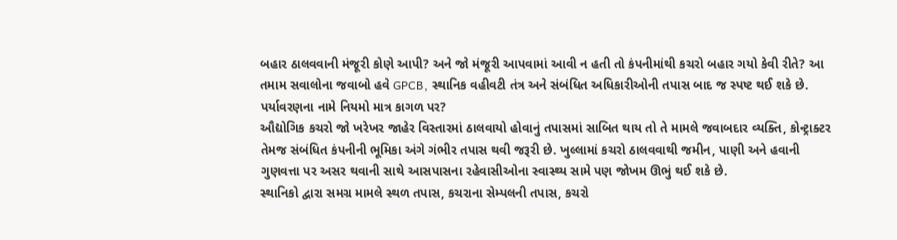બહાર ઠાલવવાની મંજૂરી કોણે આપી? અને જો મંજૂરી આપવામાં આવી ન હતી તો કંપનીમાંથી કચરો બહાર ગયો કેવી રીતે? આ તમામ સવાલોના જવાબો હવે GPCB, સ્થાનિક વહીવટી તંત્ર અને સંબંધિત અધિકારીઓની તપાસ બાદ જ સ્પષ્ટ થઈ શકે છે.
પર્યાવરણના નામે નિયમો માત્ર કાગળ પર?
ઔદ્યોગિક કચરો જો ખરેખર જાહેર વિસ્તારમાં ઠાલવાયો હોવાનું તપાસમાં સાબિત થાય તો તે મામલે જવાબદાર વ્યક્તિ, કોન્ટ્રાક્ટર તેમજ સંબંધિત કંપનીની ભૂમિકા અંગે ગંભીર તપાસ થવી જરૂરી છે. ખુલ્લામાં કચરો ઠાલવવાથી જમીન, પાણી અને હવાની ગુણવત્તા પર અસર થવાની સાથે આસપાસના રહેવાસીઓના સ્વાસ્થ્ય સામે પણ જોખમ ઊભું થઈ શકે છે.
સ્થાનિકો દ્વારા સમગ્ર મામલે સ્થળ તપાસ, કચરાના સેમ્પલની તપાસ, કચરો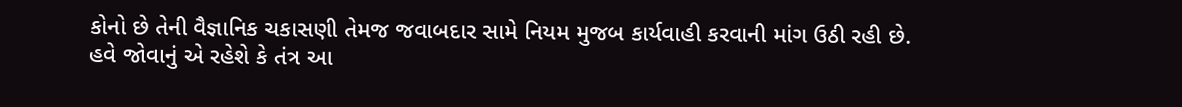કોનો છે તેની વૈજ્ઞાનિક ચકાસણી તેમજ જવાબદાર સામે નિયમ મુજબ કાર્યવાહી કરવાની માંગ ઉઠી રહી છે.
હવે જોવાનું એ રહેશે કે તંત્ર આ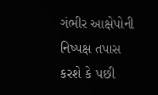ગંભીર આક્ષેપોની નિષ્પક્ષ તપાસ કરશે કે પછી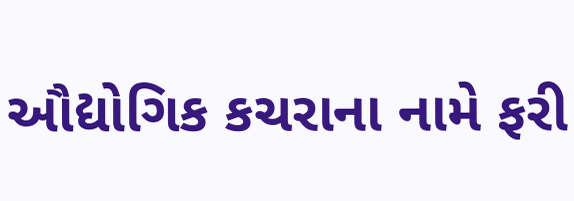ઔદ્યોગિક કચરાના નામે ફરી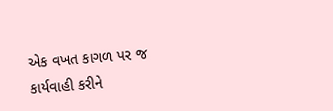એક વખત કાગળ પર જ કાર્યવાહી કરીને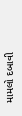મામલો દબાવી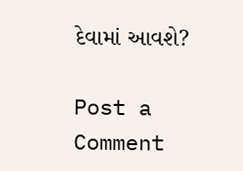દેવામાં આવશે?

Post a Comment